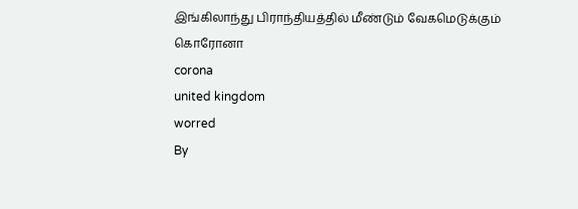இங்கிலாந்து பிராந்தியத்தில் மீண்டும் வேகமெடுக்கும் கொரோனா
corona
united kingdom
worred
By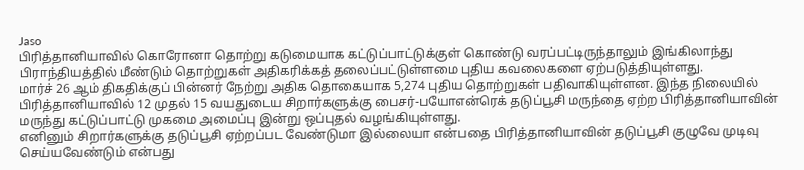Jaso
பிரித்தானியாவில் கொரோனா தொற்று கடுமையாக கட்டுப்பாட்டுக்குள் கொண்டு வரப்பட்டிருந்தாலும் இங்கிலாந்து பிராந்தியத்தில் மீண்டும் தொற்றுகள் அதிகரிக்கத் தலைப்பட்டுள்ளமை புதிய கவலைகளை ஏற்படுத்தியுள்ளது.
மார்ச் 26 ஆம் திகதிக்குப் பின்னர் நேற்று அதிக தொகையாக 5,274 புதிய தொற்றுகள் பதிவாகியுள்ளன. இந்த நிலையில் பிரித்தானியாவில் 12 முதல் 15 வயதுடைய சிறார்களுக்கு பைசர்-பயோஎன்ரெக் தடுப்பூசி மருந்தை ஏற்ற பிரித்தானியாவின் மருந்து கட்டுப்பாட்டு முகமை அமைப்பு இன்று ஒப்புதல் வழங்கியுள்ளது.
எனினும் சிறார்களுக்கு தடுப்பூசி ஏற்றப்பட வேண்டுமா இல்லையா என்பதை பிரித்தானியாவின் தடுப்பூசி குழுவே முடிவு செய்யவேண்டும் என்பது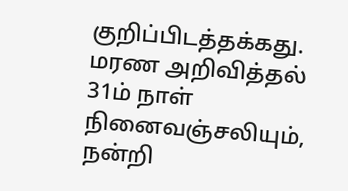குறிப்பிடத்தக்கது.
மரண அறிவித்தல்
31ம் நாள் நினைவஞ்சலியும், நன்றி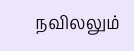நவிலலும்